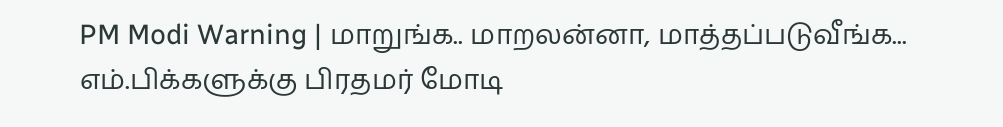PM Modi Warning | மாறுங்க.. மாறலன்னா, மாத்தப்படுவீங்க... எம்.பிக்களுக்கு பிரதமர் மோடி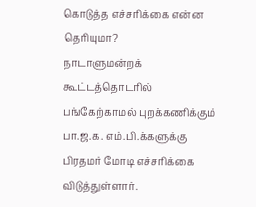கொடுத்த எச்சரிக்கை என்ன தெரியுமா?
நாடாளுமன்றக் கூட்டத்தொடரில் பங்கேற்காமல் புறக்கணிக்கும் பா.ஜ.க. எம்.பி.க்களுக்கு பிரதமர் மோடி எச்சரிக்கை விடுத்துள்ளார்.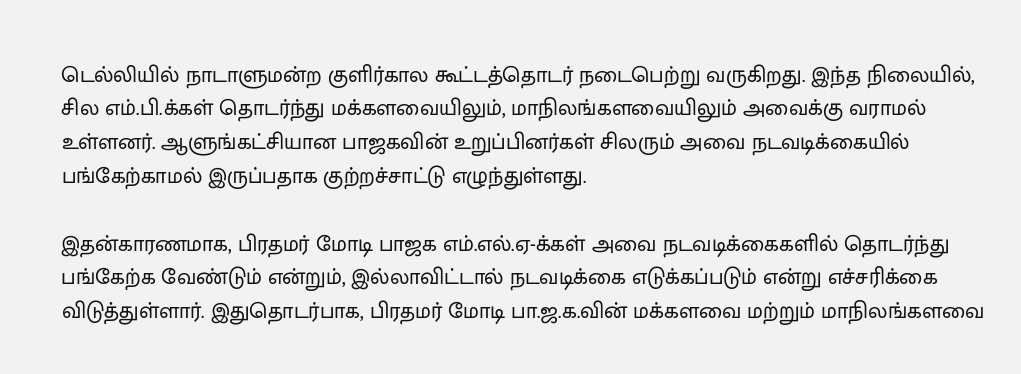டெல்லியில் நாடாளுமன்ற குளிர்கால கூட்டத்தொடர் நடைபெற்று வருகிறது. இந்த நிலையில், சில எம்.பி.க்கள் தொடர்ந்து மக்களவையிலும், மாநிலங்களவையிலும் அவைக்கு வராமல் உள்ளனர். ஆளுங்கட்சியான பாஜகவின் உறுப்பினர்கள் சிலரும் அவை நடவடிக்கையில் பங்கேற்காமல் இருப்பதாக குற்றச்சாட்டு எழுந்துள்ளது.

இதன்காரணமாக, பிரதமர் மோடி பாஜக எம்.எல்.ஏ-க்கள் அவை நடவடிக்கைகளில் தொடர்ந்து பங்கேற்க வேண்டும் என்றும், இல்லாவிட்டால் நடவடிக்கை எடுக்கப்படும் என்று எச்சரிக்கை விடுத்துள்ளார். இதுதொடர்பாக, பிரதமர் மோடி பா.ஜ.க.வின் மக்களவை மற்றும் மாநிலங்களவை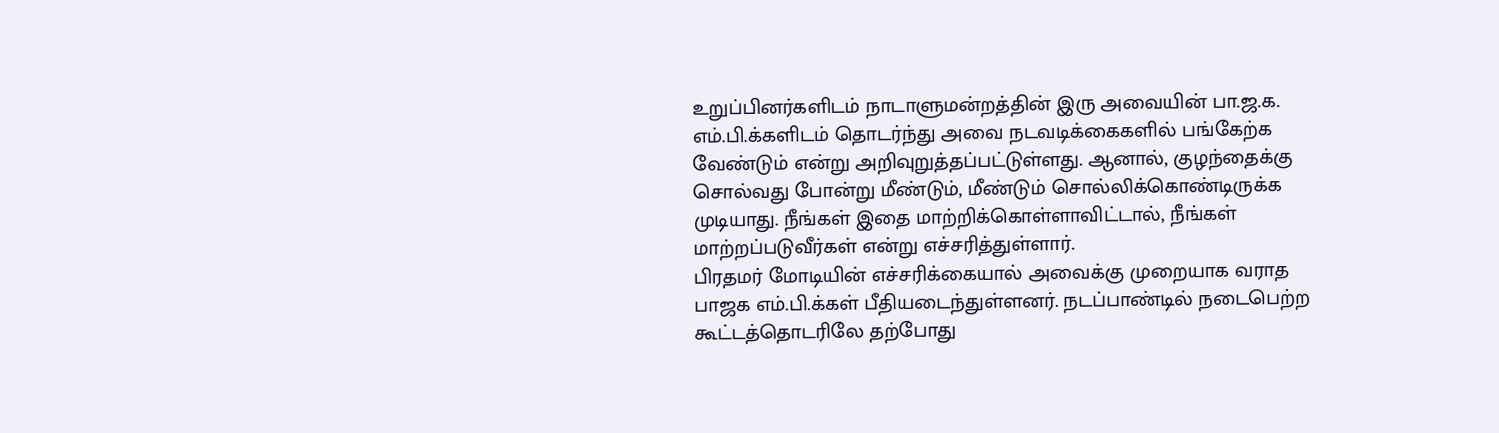உறுப்பினர்களிடம் நாடாளுமன்றத்தின் இரு அவையின் பா.ஜ.க. எம்.பி.க்களிடம் தொடர்ந்து அவை நடவடிக்கைகளில் பங்கேற்க வேண்டும் என்று அறிவுறுத்தப்பட்டுள்ளது. ஆனால், குழந்தைக்கு சொல்வது போன்று மீண்டும், மீண்டும் சொல்லிக்கொண்டிருக்க முடியாது. நீங்கள் இதை மாற்றிக்கொள்ளாவிட்டால், நீங்கள் மாற்றப்படுவீர்கள் என்று எச்சரித்துள்ளார்.
பிரதமர் மோடியின் எச்சரிக்கையால் அவைக்கு முறையாக வராத பாஜக எம்.பி.க்கள் பீதியடைந்துள்ளனர். நடப்பாண்டில் நடைபெற்ற கூட்டத்தொடரிலே தற்போது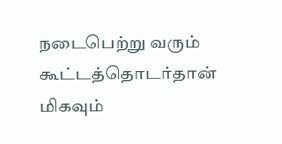நடைபெற்று வரும் கூட்டத்தொடர்தான் மிகவும்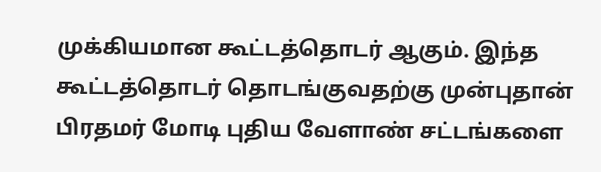முக்கியமான கூட்டத்தொடர் ஆகும். இந்த கூட்டத்தொடர் தொடங்குவதற்கு முன்புதான் பிரதமர் மோடி புதிய வேளாண் சட்டங்களை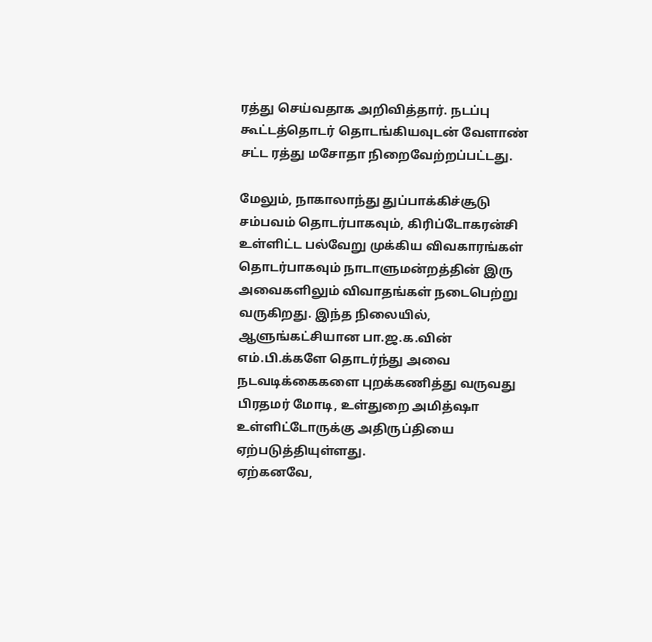ரத்து செய்வதாக அறிவித்தார். நடப்பு கூட்டத்தொடர் தொடங்கியவுடன் வேளாண் சட்ட ரத்து மசோதா நிறைவேற்றப்பட்டது.

மேலும், நாகாலாந்து துப்பாக்கிச்சூடு சம்பவம் தொடர்பாகவும், கிரிப்டோகரன்சி உள்ளிட்ட பல்வேறு முக்கிய விவகாரங்கள் தொடர்பாகவும் நாடாளுமன்றத்தின் இரு அவைகளிலும் விவாதங்கள் நடைபெற்று வருகிறது. இந்த நிலையில், ஆளுங்கட்சியான பா.ஜ.க.வின் எம்.பி.க்களே தொடர்ந்து அவை நடவடிக்கைகளை புறக்கணித்து வருவது பிரதமர் மோடி, உள்துறை அமித்ஷா உள்ளிட்டோருக்கு அதிருப்தியை ஏற்படுத்தியுள்ளது.
ஏற்கனவே,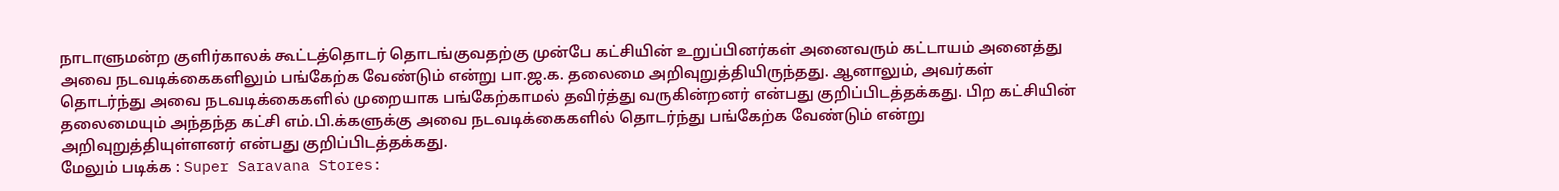நாடாளுமன்ற குளிர்காலக் கூட்டத்தொடர் தொடங்குவதற்கு முன்பே கட்சியின் உறுப்பினர்கள் அனைவரும் கட்டாயம் அனைத்து அவை நடவடிக்கைகளிலும் பங்கேற்க வேண்டும் என்று பா.ஜ.க. தலைமை அறிவுறுத்தியிருந்தது. ஆனாலும், அவர்கள் தொடர்ந்து அவை நடவடிக்கைகளில் முறையாக பங்கேற்காமல் தவிர்த்து வருகின்றனர் என்பது குறிப்பிடத்தக்கது. பிற கட்சியின் தலைமையும் அந்தந்த கட்சி எம்.பி.க்களுக்கு அவை நடவடிக்கைகளில் தொடர்ந்து பங்கேற்க வேண்டும் என்று அறிவுறுத்தியுள்ளனர் என்பது குறிப்பிடத்தக்கது.
மேலும் படிக்க : Super Saravana Stores: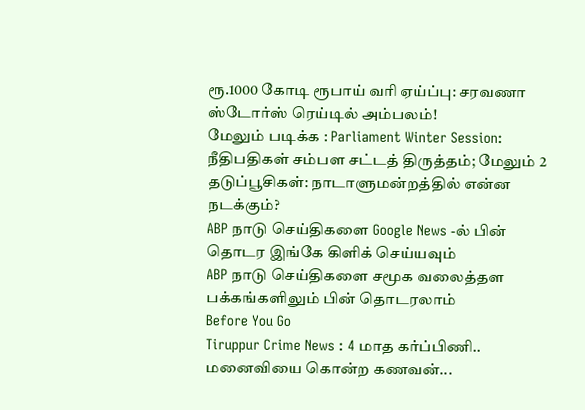ரூ.1000 கோடி ரூபாய் வரி ஏய்ப்பு: சரவணா ஸ்டோர்ஸ் ரெய்டில் அம்பலம்!
மேலும் படிக்க : Parliament Winter Session: நீதிபதிகள் சம்பள சட்டத் திருத்தம்; மேலும் 2 தடுப்பூசிகள்: நாடாளுமன்றத்தில் என்ன நடக்கும்?
ABP நாடு செய்திகளை Google News -ல் பின் தொடர இங்கே கிளிக் செய்யவும்
ABP நாடு செய்திகளை சமூக வலைத்தள பக்கங்களிலும் பின் தொடரலாம்
Before You Go
Tiruppur Crime News : 4 மாத கர்ப்பிணி.. மனைவியை கொன்ற கணவன்...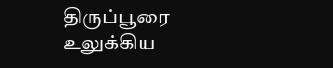திருப்பூரை உலுக்கிய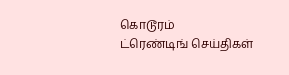கொடூரம்
ட்ரெண்டிங் செய்திகள்